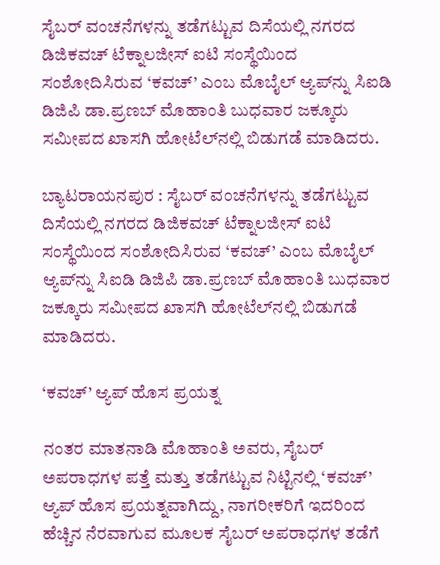ಸೈಬರ್ ವಂಚನೆಗಳನ್ನು ತಡೆಗಟ್ಟುವ ದಿಸೆಯಲ್ಲಿ ನಗರದ ಡಿಜಿಕವಚ್ ಟೆಕ್ನಾಲಜೀಸ್ ಐಟಿ ಸಂಸ್ಥೆಯಿಂದ ಸಂಶೋದಿಸಿರುವ ‘ಕವಚ್’ ಎಂಬ ಮೊಬೈಲ್ ಆ್ಯಪ್‌ನ್ನು ಸಿಐಡಿ ಡಿಜಿಪಿ ಡಾ.ಪ್ರಣಬ್ ಮೊಹಾಂತಿ ಬುಧವಾರ ಜಕ್ಕೂರು ಸಮೀಪದ ಖಾಸಗಿ ಹೋಟೆಲ್‌ನಲ್ಲಿ ಬಿಡುಗಡೆ ಮಾಡಿದರು.

ಬ್ಯಾಟರಾಯನಪುರ : ಸೈಬರ್ ವಂಚನೆಗಳನ್ನು ತಡೆಗಟ್ಟುವ ದಿಸೆಯಲ್ಲಿ ನಗರದ ಡಿಜಿಕವಚ್ ಟೆಕ್ನಾಲಜೀಸ್ ಐಟಿ ಸಂಸ್ಥೆಯಿಂದ ಸಂಶೋದಿಸಿರುವ ‘ಕವಚ್’ ಎಂಬ ಮೊಬೈಲ್ ಆ್ಯಪ್‌ನ್ನು ಸಿಐಡಿ ಡಿಜಿಪಿ ಡಾ.ಪ್ರಣಬ್ ಮೊಹಾಂತಿ ಬುಧವಾರ ಜಕ್ಕೂರು ಸಮೀಪದ ಖಾಸಗಿ ಹೋಟೆಲ್‌ನಲ್ಲಿ ಬಿಡುಗಡೆ ಮಾಡಿದರು.

‘ಕವಚ್‌’ ಆ್ಯಪ್‌ ಹೊಸ‌ ಪ್ರಯತ್ನ

ನಂತರ ಮಾತನಾಡಿ ಮೊಹಾಂತಿ ಅವರು, ಸೈಬರ್ ಅಪರಾಧಗಳ ಪತ್ತೆ ಮತ್ತು ತಡೆಗಟ್ಟುವ ನಿಟ್ಟಿನಲ್ಲಿ ‘ಕವಚ್‌’ ಆ್ಯಪ್‌ ಹೊಸ‌ ಪ್ರಯತ್ನವಾಗಿದ್ದು, ನಾಗರೀಕರಿಗೆ ಇದರಿಂದ ಹೆಚ್ಚಿನ‌ ನೆರವಾಗುವ ಮೂಲಕ ಸೈಬರ್ ಅಪರಾಧಗಳ ತಡೆಗೆ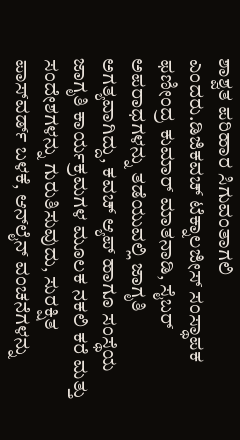ಶಾಶ್ವತ ಪರಿಹಾರ ಸಿಗುವಂತಾಗಲಿ ಎಂದರು.ಡಿಜಿಕವಚ್ ಟೆಕ್ನಾಲಜೀಸ್ ಸಂಸ್ಥಾಪಕ ಫಣೀಂದ್ರ ಕುಮಾರ್ ಮಾತನಾಡಿ, ಸೈಬರ್ ಅಪರಾಧಗಳನ್ನು ತಡೆಯುವಲ್ಲಿ ಜಾಗೃತಿ ಅಗತ್ಯವಾಗಿದ್ದು, ಕವಚ್ ಆ್ಯಪ್ ಹಾಗೂ ಸಂಸ್ಥೆಯ ಜಾಗೃತಿ ಕಾರ್ಯಕ್ರಮಗಳ ಮೂಲಕ ನಕಲಿ ಕರೆ ಮತ್ತು ಸಂದೇಶಗಳನ್ನು ಗುರುತಿಸುವುದು, ಸುರಕ್ಷಿತ ಪಾಸ್‌ವರ್ಡ್ ಬಳಕೆ, ಆನ್‌ಲೈನ್ ವಂಚನೆಗಳನ್ನು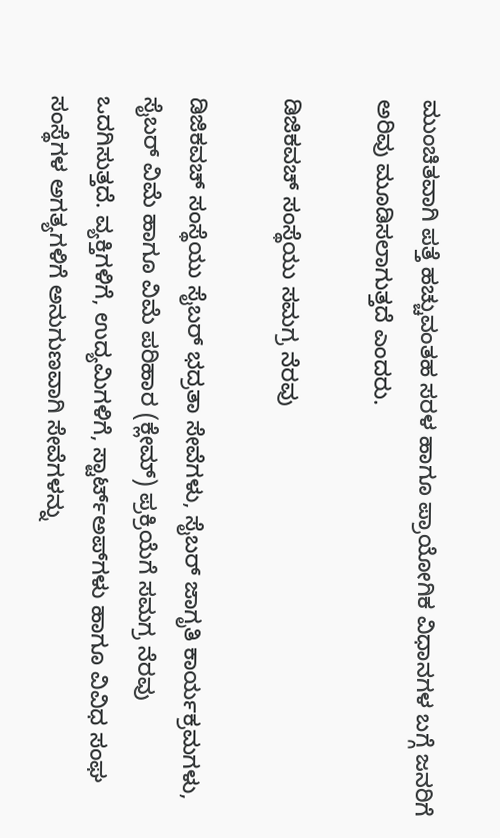ಮುಂಚಿತವಾಗಿ ಪತ್ತೆ ಹಚ್ಚುವಂತಹ ಸರಳ ಹಾಗೂ ಪ್ರಾಯೋಗಿಕ ವಿಧಾನಗಳ ಬಗ್ಗೆ ಜನರಿಗೆ ಅರಿವು ಮೂಡಿಸಲಾಗುತ್ತದೆ ಎಂದರು.

ಡಿಜಿಕವಚ್ ಸಂಸ್ಥೆಯು ಸಮಗ್ರ ನೆರವು

ಡಿಜಿಕವಚ್ ಸಂಸ್ಥೆಯು ಸೈಬರ್ ಭದ್ರತಾ ಸೇವೆಗಳು, ಸೈಬರ್ ಜಾಗೃತಿ ಕಾರ್ಯಕ್ರಮಗಳು, ಸೈಬರ್ ವಿಮೆ ಹಾಗೂ ವಿಮೆ ಪರಿಹಾರ (ಕ್ಲೇಮ್) ಪ್ರಕ್ರಿಯೆಗೆ ಸಮಗ್ರ ನೆರವು ಒದಗಿಸುತ್ತದೆ. ವ್ಯಕ್ತಿಗಳಿಗೆ, ಉದ್ಯಮಿಗಳಿಗೆ, ಸ್ಟಾರ್ಟ್‌ಅಪ್‌ಗಳು ಹಾಗೂ ವಿವಿಧ ಸಂಘ ಸಂಸ್ಥೆಗಳ ಅಗತ್ಯಗಳಿಗೆ ಅನುಗುಣವಾಗಿ ಸೇವೆಗಳನ್ನು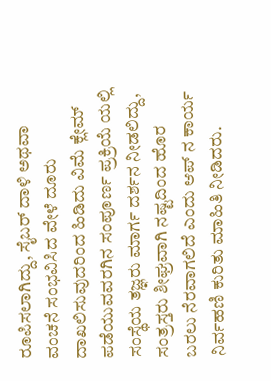ರೂಪಿಸಲಾಗಿದ್ದು, ಸೈಬರ್ ದಾಳಿ ಅಥವಾ ವಂಚನೆ ಸಂಭವಿಸಿದ ವೇಳೆ ದೂರು ದಾಖಲಿಸುವುದರಿಂದ ಹಿಡಿದು ವಿಮೆ ಕ್ಲೇಮ್ ಪಡೆಯುವವರಗಿನ ಸಂಪೂರ್ಣ ಪ್ರಕ್ರಿಯೆ ಯಲ್ಲಿ ಸಂಸ್ಥೆಯ ತಜ್ಞರು ಮಾರ್ಗ ದರ್ಶನ ನೀಡಲಿದ್ದು, ಸಂತ್ರಸ್ತರು ಶೀಘ್ರವಾಗಿ ನಷ್ಟದಿಂದ ಹೊರ ಬರಲು ನೆರವಾಗಲಿದೆ ಎಂದು ಆಪ್ ನ ಕಾರ್ಯ ನಿರ್ವಹಣಿ ಕುರಿತು ಮಾಹಿತಿ ನೀಡಿದರು.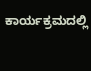ಕಾರ್ಯಕ್ರಮದಲ್ಲಿ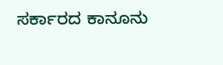ಸರ್ಕಾರದ ಕಾನೂನು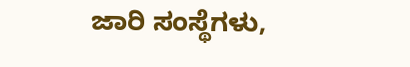ಜಾರಿ ಸಂಸ್ಥೆಗಳು,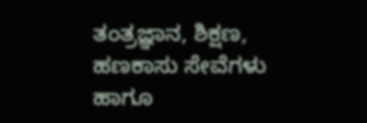ತಂತ್ರಜ್ಞಾನ, ಶಿಕ್ಷಣ, ಹಣಕಾಸು ಸೇವೆಗಳು ಹಾಗೂ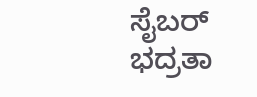ಸೈಬರ್ ಭದ್ರತಾ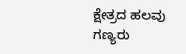ಕ್ಷೇತ್ರದ ಹಲವು ಗಣ್ಯರು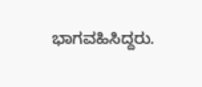ಭಾಗವಹಿಸಿದ್ದರು.